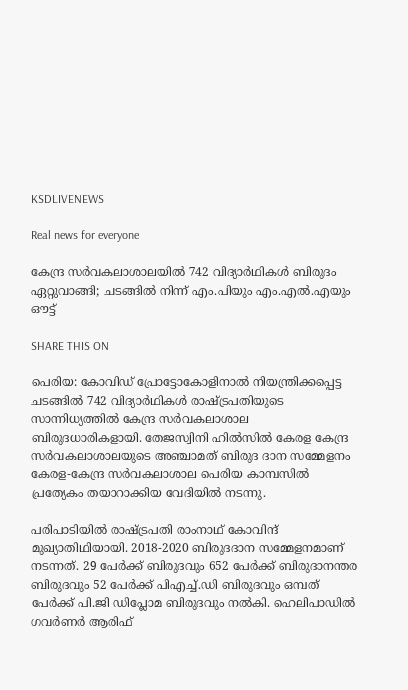KSDLIVENEWS

Real news for everyone

കേന്ദ്ര സർവകലാശാലയിൽ 742 വിദ്യാർഥികൾ ബിരുദം ഏറ്റുവാങ്ങി; ചടങ്ങിൽ നിന്ന് എം.പിയും എം.എൽ.എയും ഔട്ട്

SHARE THIS ON

പെരിയ: കോവിഡ് പ്രോട്ടോകോളിനാൽ നിയന്ത്രിക്കപ്പെട്ട ചടങ്ങിൽ 742 വിദ്യാർഥികൾ രാഷ്ട്രപതിയുടെ സാന്നിധ്യത്തിൽ കേന്ദ്ര സർവകലാശാല ബിരുദധാരികളായി. തേജസ്വിനി ഹിൽസിൽ കേരള കേന്ദ്ര സര്‍വകലാശാലയുടെ അഞ്ചാമത് ബിരുദ ദാന സമ്മേളനം കേരള-കേന്ദ്ര സര്‍വകലാശാല പെരിയ കാമ്പസില്‍ പ്രത്യേകം തയാറാക്കിയ വേദിയില്‍ നടന്നു.

പരിപാടിയില്‍ രാഷ്ട്രപതി രാംനാഥ് കോവിന്ദ് മുഖ്യാതിഥിയായി. 2018-2020 ബിരുദദാന സമ്മേളനമാണ് നടന്നത്. 29 പേർക്ക് ബിരുദവും 652 പേർക്ക് ബിരുദാനന്തര ബിരുദവും 52 പേർക്ക് പിഎച്ച്.ഡി ബിരുദവും ഒമ്പത് പേർക്ക് പി.ജി ഡിപ്ലോമ ബിരുദവും നൽകി. ഹെലിപാഡിൽ ഗവർണർ ആരിഫ്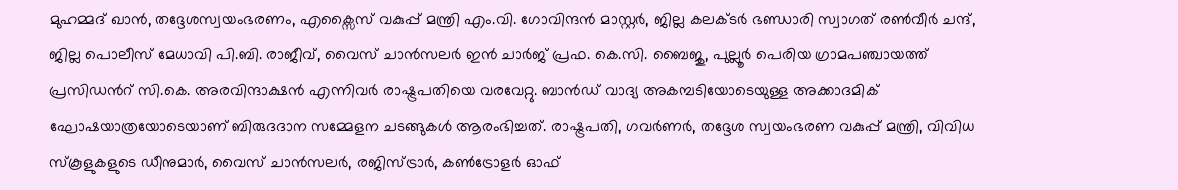മുഹമ്മദ് ഖാൻ, തദ്ദേശസ്വയംഭരണം, എക്സൈസ് വകുപ്പ് മന്ത്രി എം.വി. ഗോവിന്ദൻ മാസ്റ്റർ, ജില്ല കലക്ടർ ഭണ്ഡാരി സ്വാഗത് രൺവീർ ചന്ദ്, ജില്ല പൊലീസ് മേധാവി പി.ബി. രാജീവ്, വൈസ് ചാൻസലർ ഇൻ ചാർജ് പ്രഫ. കെ.സി. ബൈജു, പുല്ലൂർ പെരിയ ഗ്രാമപഞ്ചായത്ത് പ്രസിഡൻറ് സി.കെ. അരവിന്ദാക്ഷൻ എന്നിവർ രാഷ്ട്രപതിയെ വരവേറ്റു. ബാൻഡ് വാദ്യ അകമ്പടിയോടെയുള്ള അക്കാദമിക് ഘോഷയാത്രയോടെയാണ് ബിരുദദാന സമ്മേളന ചടങ്ങുകള്‍ ആരംഭിച്ചത്. രാഷ്ട്രപതി, ഗവർണർ, തദ്ദേശ സ്വയംഭരണ വകുപ്പ് മന്ത്രി, വിവിധ സ്‌കൂളുകളുടെ ഡീനുമാര്‍, വൈസ് ചാന്‍സലര്‍, രജിസ്ട്രാര്‍, കണ്‍ട്രോളര്‍ ഓഫ്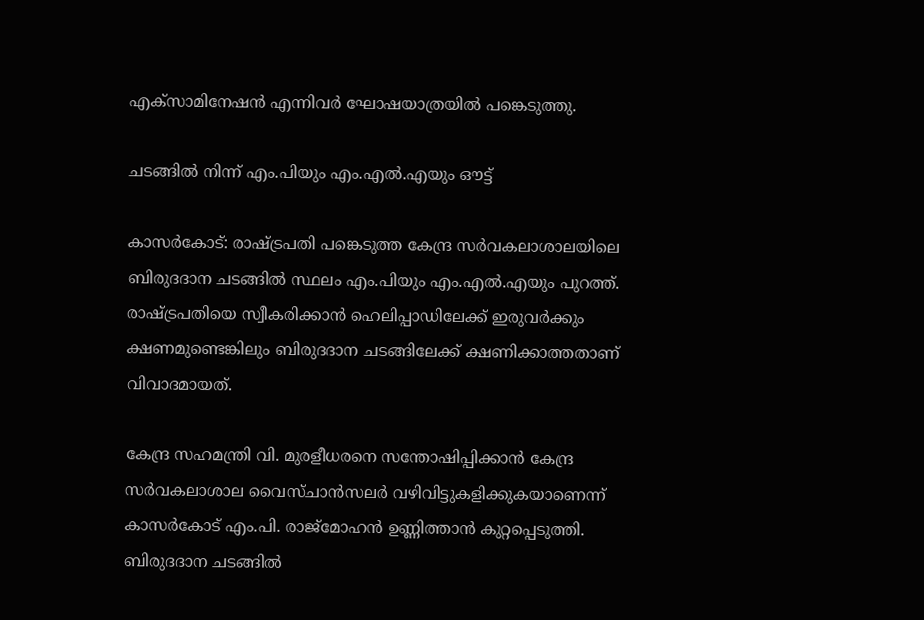എക്‌സാമിനേഷന്‍ എന്നിവര്‍ ഘോഷയാത്രയില്‍ പങ്കെടുത്തു.

ചടങ്ങിൽ നിന്ന് എം.പിയും എം.എൽ.എയും ഔട്ട്

കാസർകോട്: രാഷ്ട്രപതി പങ്കെടുത്ത കേന്ദ്ര സർവകലാശാലയിലെ ബിരുദദാന ചടങ്ങിൽ സ്ഥലം എം.പിയും എം.എൽ.എയും പുറത്ത്. രാഷ്ട്രപതിയെ സ്വീകരിക്കാൻ ഹെലിപ്പാഡിലേക്ക് ഇരുവർക്കും ക്ഷണമുണ്ടെങ്കിലും ബിരുദദാന ചടങ്ങിലേക്ക് ക്ഷണിക്കാത്തതാണ് വിവാദമായത്.

കേന്ദ്ര സഹമന്ത്രി വി. മുരളീധരനെ സന്തോഷിപ്പിക്കാൻ കേന്ദ്ര സർവകലാശാല വൈസ്ചാൻസലർ വഴിവിട്ടുകളിക്കുകയാണെന്ന് കാസർകോട് എം.പി. രാജ്മോഹൻ ഉണ്ണിത്താൻ കുറ്റപ്പെടുത്തി. ബിരുദദാന ചടങ്ങിൽ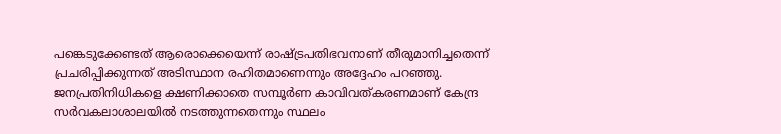പങ്കെടുക്കേണ്ടത് ആരൊക്കെയെന്ന് രാഷ്ട്രപതിഭവനാണ് തീരുമാനിച്ചതെന്ന് പ്രചരിപ്പിക്കുന്നത് അടിസ്ഥാന രഹിതമാണെന്നും അദ്ദേഹം പറഞ്ഞു. ജനപ്രതിനിധികളെ ക്ഷണിക്കാതെ സമ്പൂർണ കാവിവത്കരണമാണ് കേന്ദ്ര സർവകലാശാലയിൽ നടത്തുന്നതെന്നും സ്ഥലം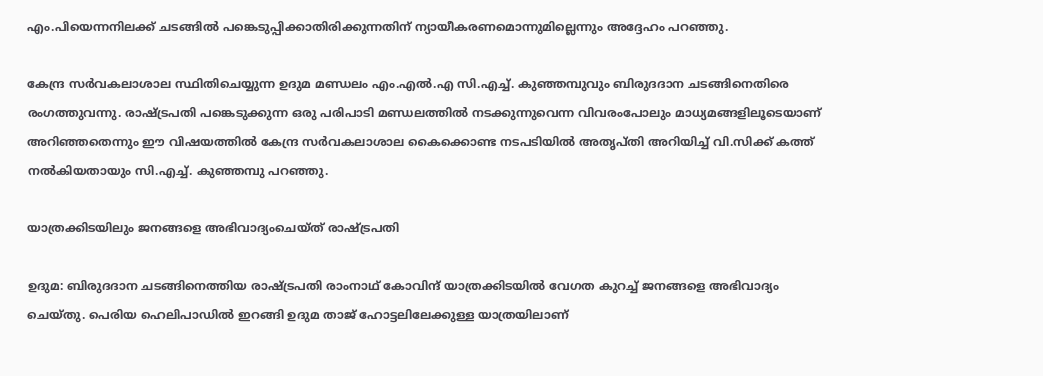എം.പിയെന്നനിലക്ക് ചടങ്ങിൽ പങ്കെടുപ്പിക്കാതിരിക്കുന്നതിന് ന്യായീകരണമൊന്നുമില്ലെന്നും അദ്ദേഹം പറഞ്ഞു.

കേന്ദ്ര സർവകലാശാല സ്ഥിതിചെയ്യുന്ന ഉദുമ മണ്ഡലം എം.എൽ.എ സി.എച്ച്. കുഞ്ഞമ്പുവും ബിരുദദാന ചടങ്ങിനെതിരെ രംഗത്തുവന്നു. രാഷ്ട്രപതി പങ്കെടുക്കുന്ന ഒരു പരിപാടി മണ്ഡലത്തിൽ നടക്കുന്നുവെന്ന വിവരംപോലും മാധ്യമങ്ങളിലൂടെയാണ് അറിഞ്ഞതെന്നും ഈ വിഷയത്തിൽ കേന്ദ്ര സർവകലാശാല കൈക്കൊണ്ട നടപടിയിൽ അതൃപ്തി അറിയിച്ച് വി.സിക്ക് കത്ത് നൽകിയതായും സി.എച്ച്. കുഞ്ഞമ്പു പറഞ്ഞു.

യാത്രക്കിടയിലും ജനങ്ങളെ അഭിവാദ്യംചെയ്ത് രാഷ്ട്രപതി

ഉദുമ: ബിരുദദാന ചടങ്ങിനെത്തിയ രാഷ്ട്രപതി രാംനാഥ് കോവിന്ദ് യാത്രക്കിടയിൽ വേഗത കുറച്ച് ജനങ്ങളെ അഭിവാദ്യം ചെയ്തു. പെരിയ ഹെലിപാഡിൽ ഇറങ്ങി ഉദുമ താജ് ഹോട്ടലിലേക്കുള്ള യാത്രയിലാണ്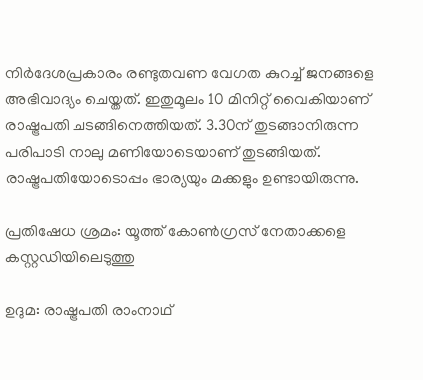നിർദേശപ്രകാരം രണ്ടുതവണ വേഗത കുറച്ച് ജനങ്ങളെ അഭിവാദ്യം ചെയ്തത്. ഇതുമൂലം 10 മിനിറ്റ് വൈകിയാണ് രാഷ്ട്രപതി ചടങ്ങിനെത്തിയത്. 3.30ന് തുടങ്ങാനിരുന്ന പരിപാടി നാലു മണിയോടെയാണ് തുടങ്ങിയത്. രാഷ്ട്രപതിയോടൊപ്പം ഭാര്യയും മക്കളും ഉണ്ടായിരുന്നു.

പ്രതിഷേധ ശ്രമം: യൂത്ത് കോണ്‍ഗ്രസ് നേതാക്കളെ കസ്റ്റഡിയിലെടുത്തു

ഉദുമ: രാഷ്ട്രപതി രാംനാഥ്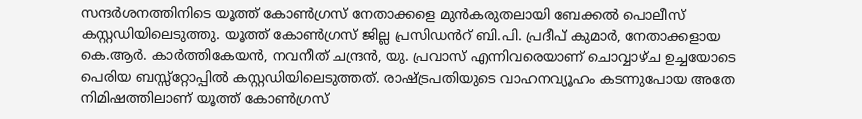സന്ദര്‍ശനത്തിനിടെ യൂത്ത് കോണ്‍ഗ്രസ് നേതാക്കളെ മുന്‍കരുതലായി ബേക്കല്‍ പൊലീസ് കസ്റ്റഡിയിലെടുത്തു. യൂത്ത് കോണ്‍ഗ്രസ് ജില്ല പ്രസിഡൻറ് ബി.പി. പ്രദീപ് കുമാര്‍, നേതാക്കളായ കെ.ആര്‍. കാര്‍ത്തികേയന്‍, നവനീത് ചന്ദ്രന്‍, യു. പ്രവാസ് എന്നിവരെയാണ് ചൊവ്വാഴ്ച ഉച്ചയോടെ പെരിയ ബസ്സ്റ്റോപ്പില്‍ കസ്റ്റഡിയിലെടുത്തത്. രാഷ്ട്രപതിയുടെ വാഹനവ്യൂഹം കടന്നുപോയ അതേ നിമിഷത്തിലാണ് യൂത്ത് കോണ്‍ഗ്രസ്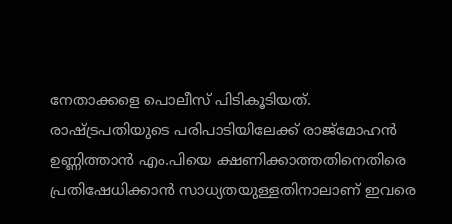നേതാക്കളെ പൊലീസ് പിടികൂടിയത്. രാഷ്ട്രപതിയുടെ പരിപാടിയിലേക്ക് രാജ്‌മോഹന്‍ ഉണ്ണിത്താന്‍ എം.പിയെ ക്ഷണിക്കാത്തതിനെതിരെ പ്രതിഷേധിക്കാന്‍ സാധ്യതയുള്ളതിനാലാണ് ഇവരെ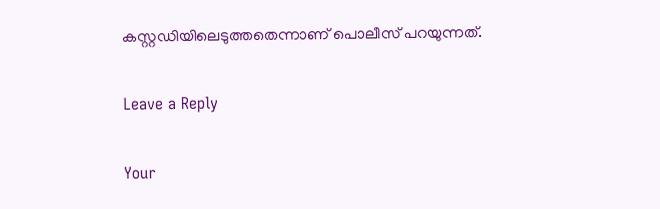കസ്റ്റഡിയിലെടുത്തതെന്നാണ് പൊലീസ് പറയുന്നത്.

Leave a Reply

Your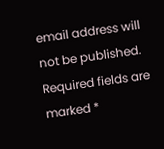email address will not be published. Required fields are marked *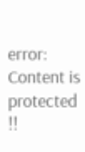error: Content is protected !!